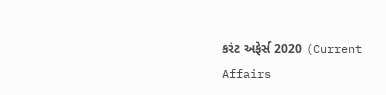કરંટ અફેર્સ 2020 (Current Affairs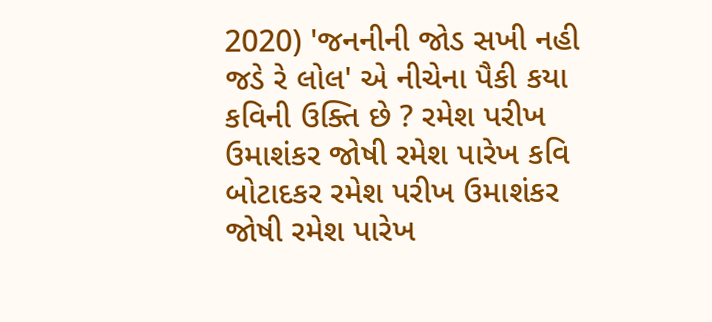2020) 'જનનીની જોડ સખી નહી જડે રે લોલ' એ નીચેના પૈકી કયા કવિની ઉક્તિ છે ? રમેશ પરીખ ઉમાશંકર જોષી રમેશ પારેખ કવિ બોટાદકર રમેશ પરીખ ઉમાશંકર જોષી રમેશ પારેખ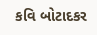કવિ બોટાદકર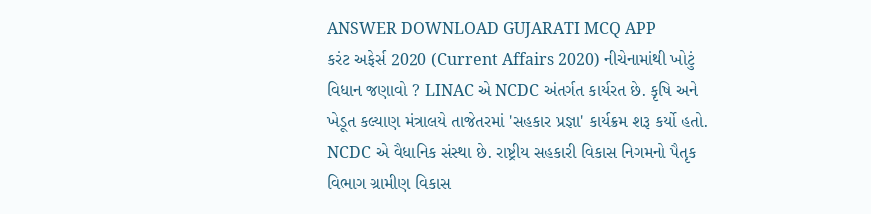ANSWER DOWNLOAD GUJARATI MCQ APP
કરંટ અફેર્સ 2020 (Current Affairs 2020) નીચેનામાંથી ખોટું વિધાન જણાવો ? LINAC એ NCDC અંતર્ગત કાર્યરત છે. કૃષિ અને ખેડૂત કલ્યાણ મંત્રાલયે તાજેતરમાં 'સહકાર પ્રજ્ઞા' કાર્યક્રમ શરૂ કર્યો હતો. NCDC એ વૈધાનિક સંસ્થા છે. રાષ્ટ્રીય સહકારી વિકાસ નિગમનો પૈતૃક વિભાગ ગ્રામીણ વિકાસ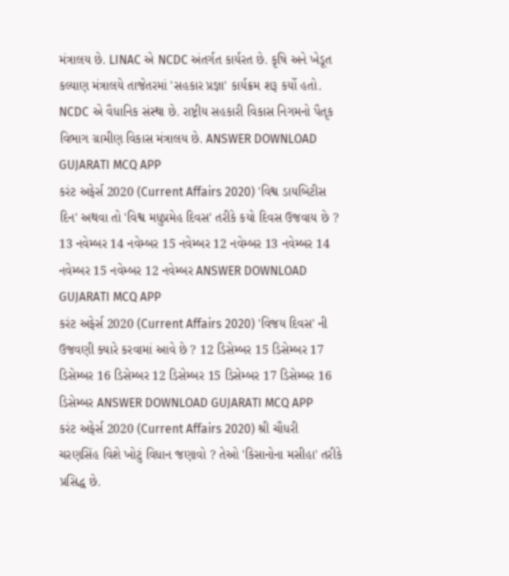મંત્રાલય છે. LINAC એ NCDC અંતર્ગત કાર્યરત છે. કૃષિ અને ખેડૂત કલ્યાણ મંત્રાલયે તાજેતરમાં 'સહકાર પ્રજ્ઞા' કાર્યક્રમ શરૂ કર્યો હતો. NCDC એ વૈધાનિક સંસ્થા છે. રાષ્ટ્રીય સહકારી વિકાસ નિગમનો પૈતૃક વિભાગ ગ્રામીણ વિકાસ મંત્રાલય છે. ANSWER DOWNLOAD GUJARATI MCQ APP
કરંટ અફેર્સ 2020 (Current Affairs 2020) 'વિશ્વ ડાયબિટીસ દિન' અથવા તો 'વિશ્વ મધુપ્રમેહ દિવસ' તરીકે કયો દિવસ ઉજવાય છે ? 13 નવેમ્બર 14 નવેમ્બર 15 નવેમ્બર 12 નવેમ્બર 13 નવેમ્બર 14 નવેમ્બર 15 નવેમ્બર 12 નવેમ્બર ANSWER DOWNLOAD GUJARATI MCQ APP
કરંટ અફેર્સ 2020 (Current Affairs 2020) 'વિજય દિવસ' ની ઉજવણી ક્યારે કરવામાં આવે છે ? 12 ડિસેમ્બર 15 ડિસેમ્બર 17 ડિસેમ્બર 16 ડિસેમ્બર 12 ડિસેમ્બર 15 ડિસેમ્બર 17 ડિસેમ્બર 16 ડિસેમ્બર ANSWER DOWNLOAD GUJARATI MCQ APP
કરંટ અફેર્સ 2020 (Current Affairs 2020) શ્રી ચૌધરી ચરણસિંહ વિશે ખોટું વિધાન જણાવો ? તેઓ 'કિસાનોના મસીહા' તરીકે પ્રસિદ્ધ છે.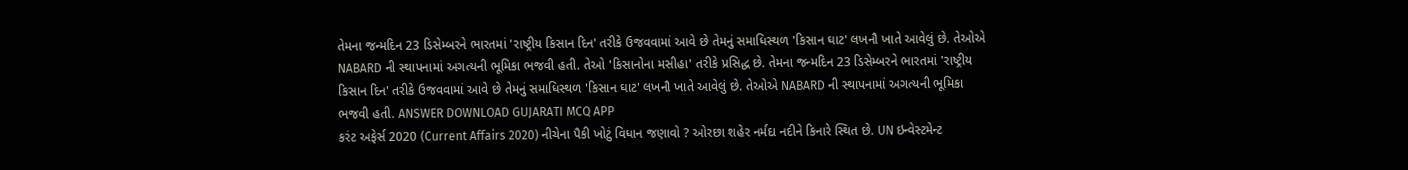તેમના જન્મદિન 23 ડિસેમ્બરને ભારતમાં 'રાષ્ટ્રીય કિસાન દિન' તરીકે ઉજવવામાં આવે છે તેમનું સમાધિસ્થળ 'કિસાન ઘાટ' લખનૌ ખાતે આવેલું છે. તેઓએ NABARD ની સ્થાપનામાં અગત્યની ભૂમિકા ભજવી હતી. તેઓ 'કિસાનોના મસીહા' તરીકે પ્રસિદ્ધ છે. તેમના જન્મદિન 23 ડિસેમ્બરને ભારતમાં 'રાષ્ટ્રીય કિસાન દિન' તરીકે ઉજવવામાં આવે છે તેમનું સમાધિસ્થળ 'કિસાન ઘાટ' લખનૌ ખાતે આવેલું છે. તેઓએ NABARD ની સ્થાપનામાં અગત્યની ભૂમિકા ભજવી હતી. ANSWER DOWNLOAD GUJARATI MCQ APP
કરંટ અફેર્સ 2020 (Current Affairs 2020) નીચેના પૈકી ખોટું વિધાન જણાવો ? ઓરછા શહેર નર્મદા નદીને કિનારે સ્થિત છે. UN ઇન્વેસ્ટમેન્ટ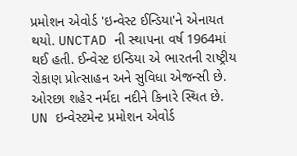પ્રમોશન એવોર્ડ 'ઇન્વેસ્ટ ઈન્ડિયા'ને એનાયત થયો. UNCTAD ની સ્થાપના વર્ષ 1964માં થઈ હતી. ઈન્વેસ્ટ ઇન્ડિયા એ ભારતની રાષ્ટ્રીય રોકાણ પ્રોત્સાહન અને સુવિધા એજન્સી છે. ઓરછા શહેર નર્મદા નદીને કિનારે સ્થિત છે. UN ઇન્વેસ્ટમેન્ટ પ્રમોશન એવોર્ડ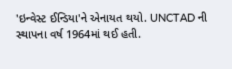'ઇન્વેસ્ટ ઈન્ડિયા'ને એનાયત થયો. UNCTAD ની સ્થાપના વર્ષ 1964માં થઈ હતી.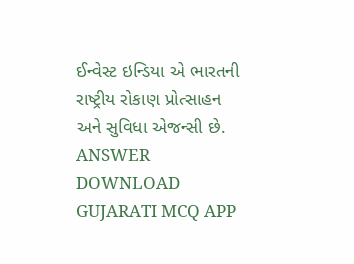ઈન્વેસ્ટ ઇન્ડિયા એ ભારતની રાષ્ટ્રીય રોકાણ પ્રોત્સાહન અને સુવિધા એજન્સી છે. ANSWER DOWNLOAD GUJARATI MCQ APP